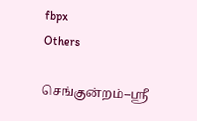fbpx
Others

செங்குன்றம்–ஸ்ரீ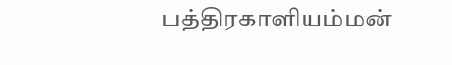பத்திரகாளியம்மன்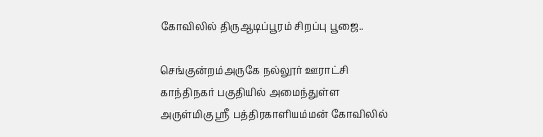கோவிலில் திருஆடிப்பூரம் சிறப்பு பூஜை..

செங்குன்றம்அருகே நல்லூர் ஊராட்சி காந்திநகர் பகுதியில் அமைந்துள்ள அருள்மிகு ஸ்ரீ பத்திரகாளியம்மன் கோவிலில்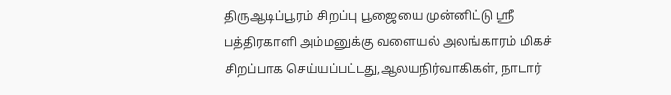திருஆடிப்பூரம் சிறப்பு பூஜையை முன்னிட்டு ஸ்ரீ பத்திரகாளி அம்மனுக்கு வளையல் அலங்காரம் மிகச் சிறப்பாக செய்யப்பட்டது,ஆலயநிர்வாகிகள், நாடார்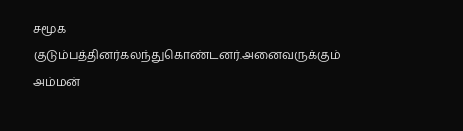சமூக குடும்பத்தினர்கலந்துகொண்டனர்.அனைவருக்கும் அம்மன்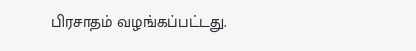பிரசாதம் வழங்கப்பட்டது.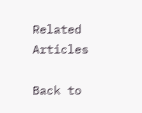Related Articles

Back to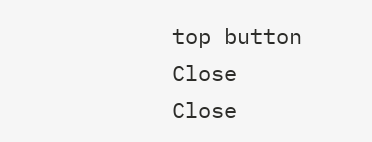top button
Close
Close